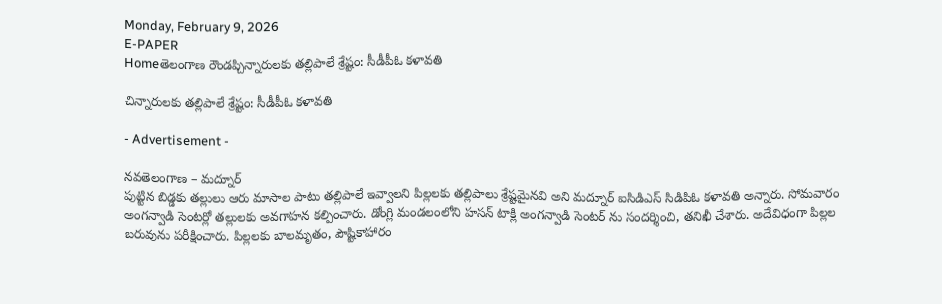Monday, February 9, 2026
E-PAPER
Homeతెలంగాణ రౌండప్చిన్నారులకు తల్లిపాలే శ్రేష్టం: సీడీపీఓ కళావతి

చిన్నారులకు తల్లిపాలే శ్రేష్టం: సీడీపీఓ కళావతి

- Advertisement -

నవతెలంగాణ – మద్నూర్
పుట్టిన బిడ్డకు తల్లులు ఆరు మాసాల పాటు తల్లిపాలే ఇవ్వాలని పిల్లలకు తల్లిపాలు శ్రేష్టమైనవి అని మద్నూర్ ఐసిడిఎస్ సిడిపిఓ కళావతి అన్నారు. సోమవారం అంగన్వాడి సెంటర్లో తల్లులకు అవగాహన కల్పించారు. డోంగ్లి మండలంలోని హసన్ టాక్లి అంగన్వాడి సెంటర్ ను సందర్శించి, తనిఖీ చేశారు. అదేవిధంగా పిల్లల బరువును పరీక్షించారు. పిల్లలకు బాలమృతం, పౌష్టికాహారం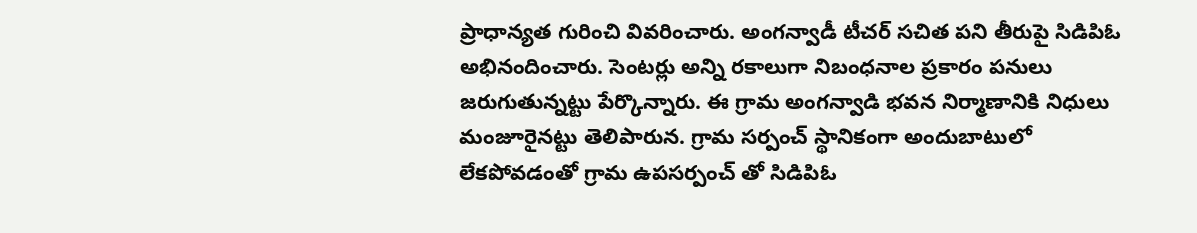ప్రాధాన్యత గురించి వివరించారు. అంగన్వాడీ టీచర్ సచిత పని తీరుపై సిడిపిఓ అభినందించారు. సెంటర్లు అన్ని రకాలుగా నిబంధనాల ప్రకారం పనులు జరుగుతున్నట్టు పేర్కొన్నారు. ఈ గ్రామ అంగన్వాడి భవన నిర్మాణానికి నిధులు మంజూరైనట్టు తెలిపారున. గ్రామ సర్పంచ్ స్థానికంగా అందుబాటులో లేకపోవడంతో గ్రామ ఉపసర్పంచ్ తో సిడిపిఓ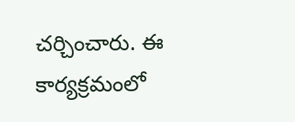చర్చించారు. ఈ కార్యక్రమంలో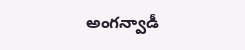అంగన్వాడీ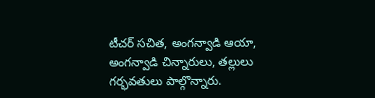టీచర్ సచిత, అంగన్వాడి ఆయా, అంగన్వాడి చిన్నారులు, తల్లులు గర్భవతులు పాల్గొన్నారు.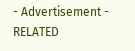- Advertisement -
RELATED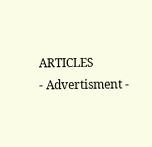ARTICLES
- Advertisment -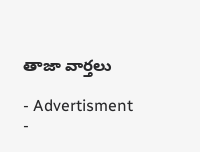తాజా వార్తలు

- Advertisment -